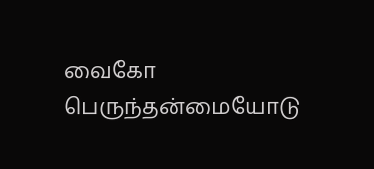வைகோ பெருந்தன்மையோடு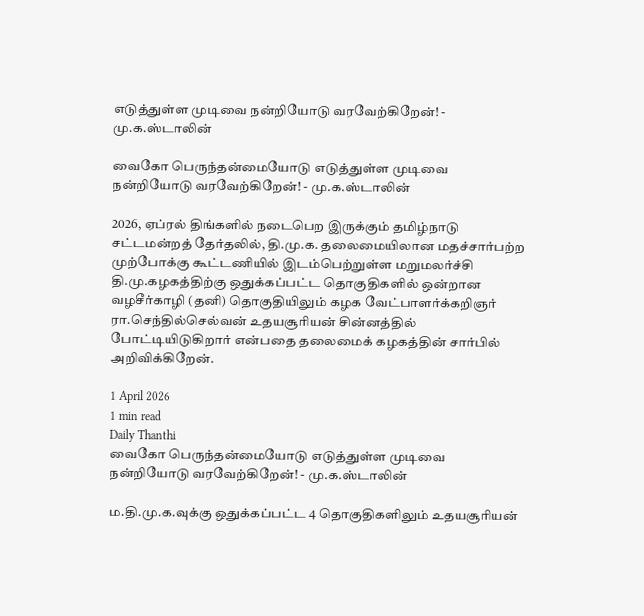எடுத்துள்ள முடிவை நன்றியோடு வரவேற்கிறேன்! - மு.க.ஸ்டாலின்

வைகோ பெருந்தன்மையோடு எடுத்துள்ள முடிவை நன்றியோடு வரவேற்கிறேன்! - மு.க.ஸ்டாலின்

2026, ஏப்ரல் திங்களில் நடைபெற இருக்கும் தமிழ்நாடு சட்டமன்றத் தேர்தலில், தி.மு.க. தலைமையிலான மதச்சார்பற்ற முற்போக்கு கூட்டணியில் இடம்பெற்றுள்ள மறுமலர்ச்சி தி.மு.கழகத்திற்கு ஒதுக்கப்பட்ட தொகுதிகளில் ஒன்றான வழசீர்காழி (தனி) தொகுதியிலும் கழக வேட்பாளர்க்கறிஞர் ரா.செந்தில்செல்வன் உதயசூரியன் சின்னத்தில் போட்டியிடுகிறார் என்பதை தலைமைக் கழகத்தின் சார்பில் அறிவிக்கிறேன்.

1 April 2026
1 min read
Daily Thanthi
வைகோ பெருந்தன்மையோடு எடுத்துள்ள முடிவை நன்றியோடு வரவேற்கிறேன்! - மு.க.ஸ்டாலின்

ம.தி.மு.க.வுக்கு ஒதுக்கப்பட்ட 4 தொகுதிகளிலும் உதயசூரியன்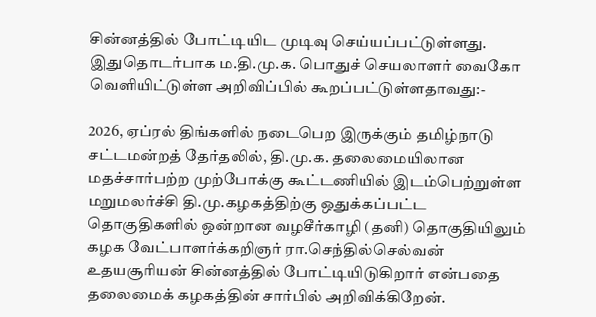சின்னத்தில் போட்டியிட முடிவு செய்யப்பட்டுள்ளது. இதுதொடர்பாக ம.தி.மு.க. பொதுச் செயலாளர் வைகோ வெளியிட்டுள்ள அறிவிப்பில் கூறப்பட்டுள்ளதாவது:-

2026, ஏப்ரல் திங்களில் நடைபெற இருக்கும் தமிழ்நாடு சட்டமன்றத் தேர்தலில், தி.மு.க. தலைமையிலான மதச்சார்பற்ற முற்போக்கு கூட்டணியில் இடம்பெற்றுள்ள மறுமலர்ச்சி தி.மு.கழகத்திற்கு ஒதுக்கப்பட்ட தொகுதிகளில் ஒன்றான வழசீர்காழி (தனி) தொகுதியிலும் கழக வேட்பாளர்க்கறிஞர் ரா.செந்தில்செல்வன் உதயசூரியன் சின்னத்தில் போட்டியிடுகிறார் என்பதை தலைமைக் கழகத்தின் சார்பில் அறிவிக்கிறேன்.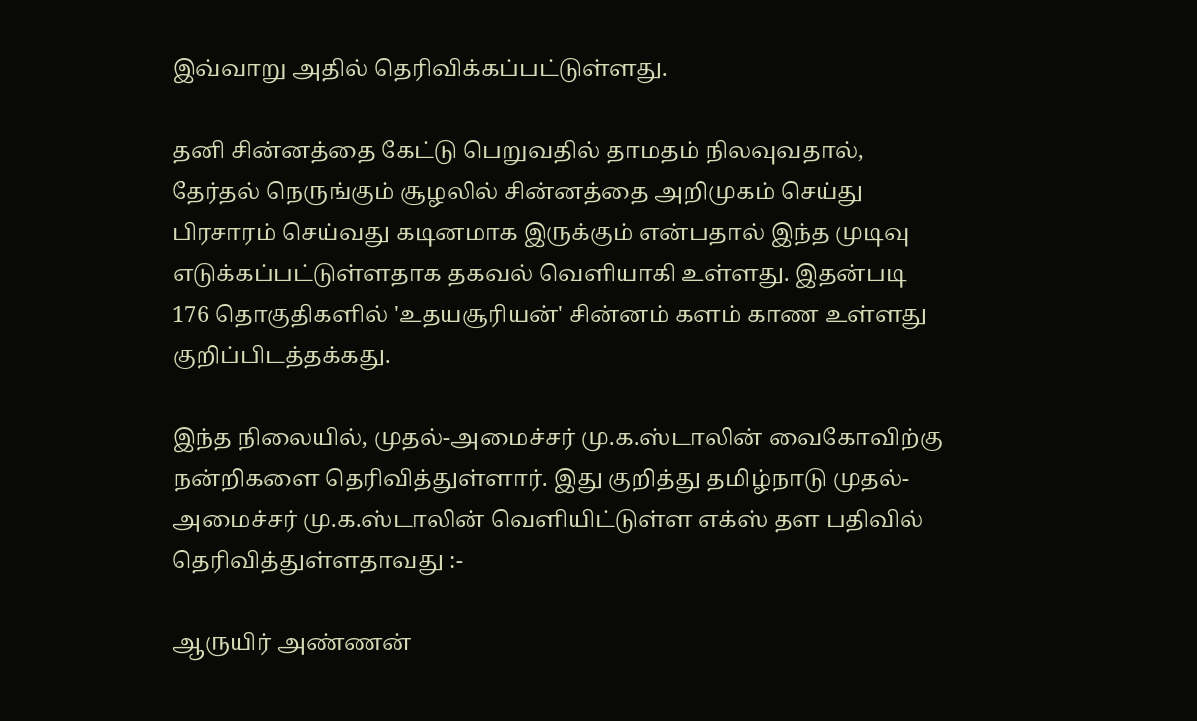இவ்வாறு அதில் தெரிவிக்கப்பட்டுள்ளது.

தனி சின்னத்தை கேட்டு பெறுவதில் தாமதம் நிலவுவதால், தேர்தல் நெருங்கும் சூழலில் சின்னத்தை அறிமுகம் செய்து பிரசாரம் செய்வது கடினமாக இருக்கும் என்பதால் இந்த முடிவு எடுக்கப்பட்டுள்ளதாக தகவல் வெளியாகி உள்ளது. இதன்படி 176 தொகுதிகளில் 'உதயசூரியன்' சின்னம் களம் காண உள்ளது குறிப்பிடத்தக்கது.

இந்த நிலையில், முதல்-அமைச்சர் மு.க.ஸ்டாலின் வைகோவிற்கு நன்றிகளை தெரிவித்துள்ளார். இது குறித்து தமிழ்நாடு முதல்-அமைச்சர் மு.க.ஸ்டாலின் வெளியிட்டுள்ள எக்ஸ் தள பதிவில் தெரிவித்துள்ளதாவது :-

ஆருயிர் அண்ணன்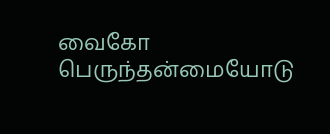வைகோ பெருந்தன்மையோடு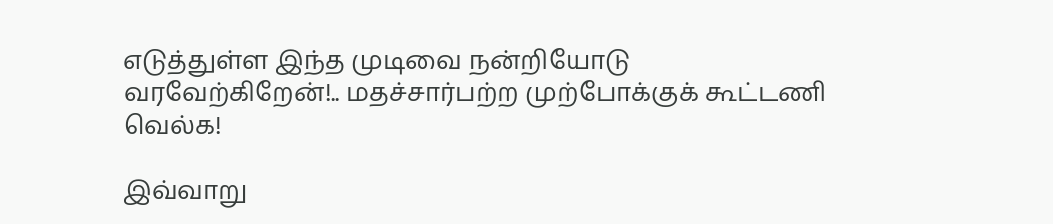எடுத்துள்ள இந்த முடிவை நன்றியோடு வரவேற்கிறேன்!.. மதச்சார்பற்ற முற்போக்குக் கூட்டணி வெல்க!

இவ்வாறு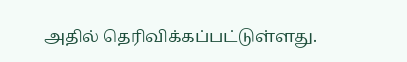அதில் தெரிவிக்கப்பட்டுள்ளது.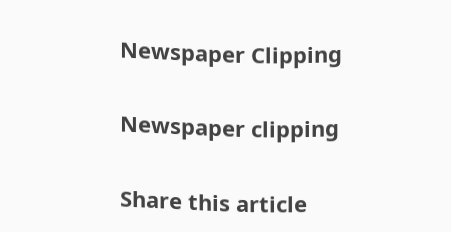Newspaper Clipping

Newspaper clipping

Share this article